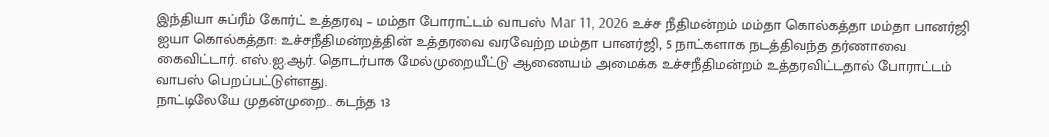இந்தியா சுப்ரீம் கோர்ட் உத்தரவு – மம்தா போராட்டம் வாபஸ் Mar 11, 2026 உச்ச நீதிமன்றம் மம்தா கொல்கத்தா மம்தா பானர்ஜி ஐயா கொல்கத்தா: உச்சநீதிமன்றத்தின் உத்தரவை வரவேற்ற மம்தா பானர்ஜி, 5 நாட்களாக நடத்திவந்த தர்ணாவை கைவிட்டார். எஸ்.ஐ.ஆர். தொடர்பாக மேல்முறையீட்டு ஆணையம் அமைக்க உச்சநீதிமன்றம் உத்தரவிட்டதால் போராட்டம் வாபஸ் பெறப்பட்டுள்ளது.
நாட்டிலேயே முதன்முறை.. கடந்த 13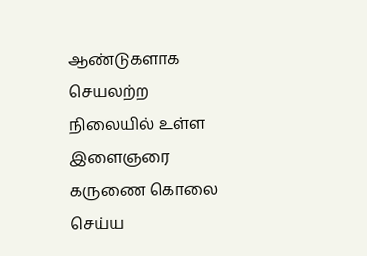ஆண்டுகளாக செயலற்ற நிலையில் உள்ள இளைஞரை கருணை கொலை செய்ய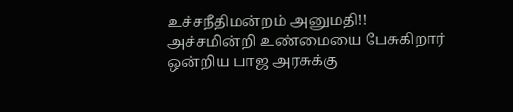உச்சநீதிமன்றம் அனுமதி!!
அச்சமின்றி உண்மையை பேசுகிறார் ஒன்றிய பாஜ அரசுக்கு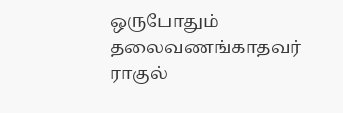ஒருபோதும் தலைவணங்காதவர் ராகுல்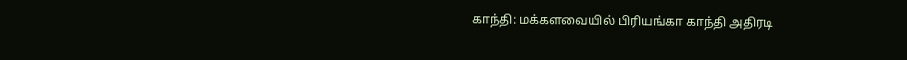காந்தி: மக்களவையில் பிரியங்கா காந்தி அதிரடி